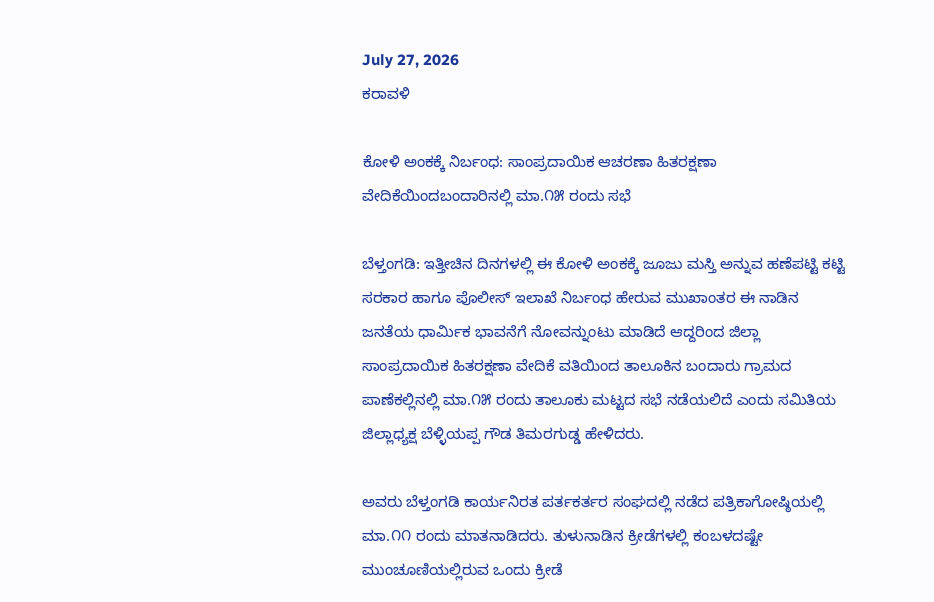July 27, 2026
ಕರಾವಳಿ

ಕೋಳಿ ಅಂಕಕ್ಕೆ ನಿರ್ಬಂಧ: ಸಾಂಪ್ರದಾಯಿಕ ಆಚರಣಾ ಹಿತರಕ್ಷಣಾ ವೇದಿಕೆಯಿಂದಬಂದಾರಿನಲ್ಲಿ ಮಾ.೧೫ ರಂದು ಸಭೆ

ಬೆಳ್ತಂಗಡಿ: ಇತ್ತೀಚಿನ ದಿನಗಳಲ್ಲಿ ಈ ಕೋಳಿ ಅಂಕಕ್ಕೆ ಜೂಜು ಮಸ್ತಿ ಅನ್ನುವ ಹಣೆಪಟ್ಟಿ ಕಟ್ಟಿ ಸರಕಾರ ಹಾಗೂ ಪೊಲೀಸ್ ಇಲಾಖೆ ನಿರ್ಬಂಧ ಹೇರುವ ಮುಖಾಂತರ ಈ ನಾಡಿನ ಜನತೆಯ ಧಾರ್ಮಿಕ ಭಾವನೆಗೆ ನೋವನ್ನುಂಟು ಮಾಡಿದೆ ಆದ್ದರಿಂದ ಜಿಲ್ಲಾ ಸಾಂಪ್ರದಾಯಿಕ ಹಿತರಕ್ಷಣಾ ವೇದಿಕೆ ವತಿಯಿಂದ ತಾಲೂಕಿನ ಬಂದಾರು ಗ್ರಾಮದ ಪಾಣೆಕಲ್ಲಿನಲ್ಲಿ ಮಾ.೧೫ ರಂದು ತಾಲೂಕು ಮಟ್ಟದ ಸಭೆ ನಡೆಯಲಿದೆ ಎಂದು ಸಮಿತಿಯ ಜಿಲ್ಲಾಧ್ಯಕ್ಷ ಬೆಳ್ಳಿಯಪ್ಪ ಗೌಡ ತಿಮರಗುಡ್ಡ ಹೇಳಿದರು.

ಅವರು ಬೆಳ್ತಂಗಡಿ ಕಾರ್ಯನಿರತ ಪರ್ತಕರ್ತರ ಸಂಘದಲ್ಲಿ ನಡೆದ ಪತ್ರಿಕಾಗೋಷ್ಠಿಯಲ್ಲಿ ಮಾ.೧೧ ರಂದು ಮಾತನಾಡಿದರು. ತುಳುನಾಡಿನ ಕ್ರೀಡೆಗಳಲ್ಲಿ ಕಂಬಳದಷ್ಟೇ ಮುಂಚೂಣಿಯಲ್ಲಿರುವ ಒಂದು ಕ್ರೀಡೆ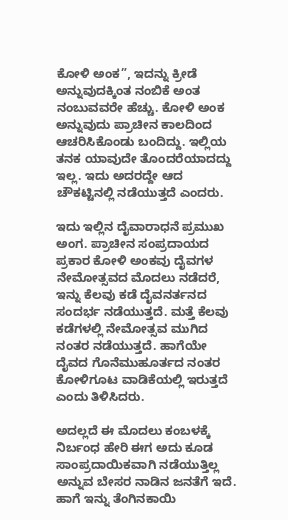ಕೋಳಿ ಅಂಕ”, ಇದನ್ನು ಕ್ರೀಡೆ ಅನ್ನುವುದಕ್ಕಿಂತ ನಂಬಿಕೆ ಅಂತ ನಂಬುವವರೇ ಹೆಚ್ಚು. ಕೋಳಿ ಅಂಕ ಅನ್ನುವುದು ಪ್ರಾಚೀನ ಕಾಲದಿಂದ ಆಚರಿಸಿಕೊಂಡು ಬಂದಿದ್ದು. ಇಲ್ಲಿಯ ತನಕ ಯಾವುದೇ ತೊಂದರೆಯಾದದ್ದು ಇಲ್ಲ. ಇದು ಅದರದ್ದೇ ಆದ ಚೌಕಟ್ಟಿನಲ್ಲಿ ನಡೆಯುತ್ತದೆ ಎಂದರು.

ಇದು ಇಲ್ಲಿನ ದೈವಾರಾಧನೆ ಪ್ರಮುಖ ಅಂಗ. ಪ್ರಾಚೀನ ಸಂಪ್ರದಾಯದ ಪ್ರಕಾರ ಕೋಳಿ ಅಂಕವು ದೈವಗಳ ನೇಮೋತ್ಸವದ ಮೊದಲು ನಡೆದರೆ, ಇನ್ನು ಕೆಲವು ಕಡೆ ದೈವನರ್ತನದ ಸಂದರ್ಭ ನಡೆಯುತ್ತದೆ. ಮತ್ತೆ ಕೆಲವು ಕಡೆಗಳಲ್ಲಿ ನೇಮೋತ್ಸವ ಮುಗಿದ ನಂತರ ನಡೆಯುತ್ತದೆ. ಹಾಗೆಯೇ ದೈವದ ಗೊನೆಮುಹೂರ್ತದ ನಂತರ ಕೋಳಿಗೂಟ ವಾಡಿಕೆಯಲ್ಲಿ ಇರುತ್ತದೆ ಎಂದು ತಿಳಿಸಿದರು.

ಅದಲ್ಲದೆ ಈ ಮೊದಲು ಕಂಬಳಕ್ಕೆ ನಿರ್ಬಂಧ ಹೇರಿ ಈಗ ಅದು ಕೂಡ ಸಾಂಪ್ರದಾಯಿಕವಾಗಿ ನಡೆಯುತ್ತಿಲ್ಲ ಅನ್ನುವ ಬೇಸರ ನಾಡಿನ ಜನತೆಗೆ ಇದೆ. ಹಾಗೆ ಇನ್ನು ತೆಂಗಿನಕಾಯಿ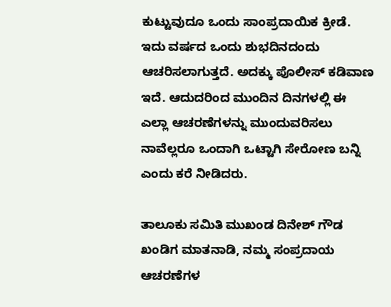ಕುಟ್ಟುವುದೂ ಒಂದು ಸಾಂಪ್ರದಾಯಿಕ ಕ್ರೀಡೆ. ಇದು ವರ್ಷದ ಒಂದು ಶುಭದಿನದಂದು ಆಚರಿಸಲಾಗುತ್ತದೆ. ಅದಕ್ಕು ಪೊಲೀಸ್ ಕಡಿವಾಣ ಇದೆ. ಆದುದರಿಂದ ಮುಂದಿನ ದಿನಗಳಲ್ಲಿ ಈ ಎಲ್ಲಾ ಆಚರಣೆಗಳನ್ನು ಮುಂದುವರಿಸಲು ನಾವೆಲ್ಲರೂ ಒಂದಾಗಿ ಒಟ್ಟಾಗಿ ಸೇರೋಣ ಬನ್ನಿ ಎಂದು ಕರೆ ನೀಡಿದರು.

ತಾಲೂಕು ಸಮಿತಿ ಮುಖಂಡ ದಿನೇಶ್ ಗೌಡ ಖಂಡಿಗ ಮಾತನಾಡಿ, ನಮ್ಮ ಸಂಪ್ರದಾಯ ಆಚರಣೆಗಳ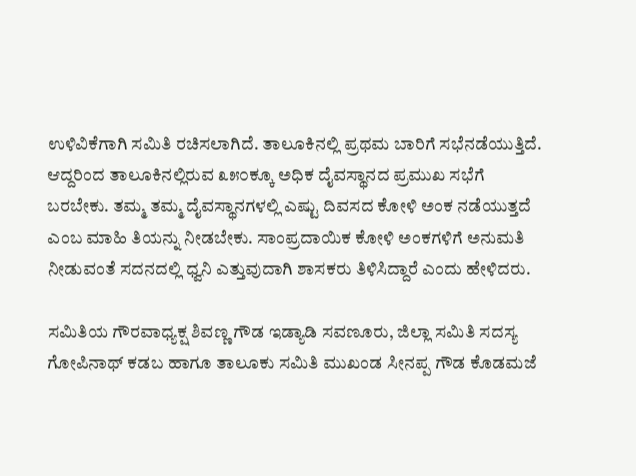ಉಳಿವಿಕೆಗಾಗಿ ಸಮಿತಿ ರಚಿಸಲಾಗಿದೆ. ತಾಲೂಕಿನಲ್ಲಿ ಪ್ರಥಮ ಬಾರಿಗೆ ಸಭೆನಡೆಯುತ್ತಿದೆ. ಆದ್ದರಿಂದ ತಾಲೂಕಿನಲ್ಲಿರುವ ೩೫೦ಕ್ಕೂ ಅಧಿಕ ದೈವಸ್ಥಾನದ ಪ್ರಮುಖ ಸಭೆಗೆ ಬರಬೇಕು. ತಮ್ಮ ತಮ್ಮ ದೈವಸ್ಥಾನಗಳಲ್ಲಿ ಎಷ್ಟು ದಿವಸದ ಕೋಳಿ ಅಂಕ ನಡೆಯುತ್ತದೆ ಎಂಬ ಮಾಹಿ ತಿಯನ್ನು ನೀಡಬೇಕು. ಸಾಂಪ್ರದಾಯಿಕ ಕೋಳಿ ಅಂಕಗಳಿಗೆ ಅನುಮತಿ ನೀಡುವಂತೆ ಸದನದಲ್ಲಿ ಧ್ವನಿ ಎತ್ತುವುದಾಗಿ ಶಾಸಕರು ತಿಳಿಸಿದ್ದಾರೆ ಎಂದು ಹೇಳಿದರು.

ಸಮಿತಿಯ ಗೌರವಾಧ್ಯಕ್ಷ ಶಿವಣ್ಣ ಗೌಡ ಇಡ್ಯಾಡಿ ಸವಣೂರು, ಜಿಲ್ಲಾ ಸಮಿತಿ ಸದಸ್ಯ ಗೋಪಿನಾಥ್ ಕಡಬ ಹಾಗೂ ತಾಲೂಕು ಸಮಿತಿ ಮುಖಂಡ ಸೀನಪ್ಪ ಗೌಡ ಕೊಡಮಜೆ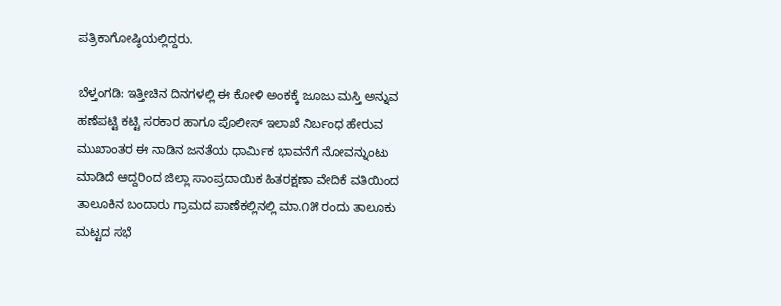ಪತ್ರಿಕಾಗೋಷ್ಠಿಯಲ್ಲಿದ್ದರು.

ಬೆಳ್ತಂಗಡಿ: ಇತ್ತೀಚಿನ ದಿನಗಳಲ್ಲಿ ಈ ಕೋಳಿ ಅಂಕಕ್ಕೆ ಜೂಜು ಮಸ್ತಿ ಅನ್ನುವ ಹಣೆಪಟ್ಟಿ ಕಟ್ಟಿ ಸರಕಾರ ಹಾಗೂ ಪೊಲೀಸ್ ಇಲಾಖೆ ನಿರ್ಬಂಧ ಹೇರುವ ಮುಖಾಂತರ ಈ ನಾಡಿನ ಜನತೆಯ ಧಾರ್ಮಿಕ ಭಾವನೆಗೆ ನೋವನ್ನುಂಟು ಮಾಡಿದೆ ಆದ್ದರಿಂದ ಜಿಲ್ಲಾ ಸಾಂಪ್ರದಾಯಿಕ ಹಿತರಕ್ಷಣಾ ವೇದಿಕೆ ವತಿಯಿಂದ ತಾಲೂಕಿನ ಬಂದಾರು ಗ್ರಾಮದ ಪಾಣೆಕಲ್ಲಿನಲ್ಲಿ ಮಾ.೧೫ ರಂದು ತಾಲೂಕು ಮಟ್ಟದ ಸಭೆ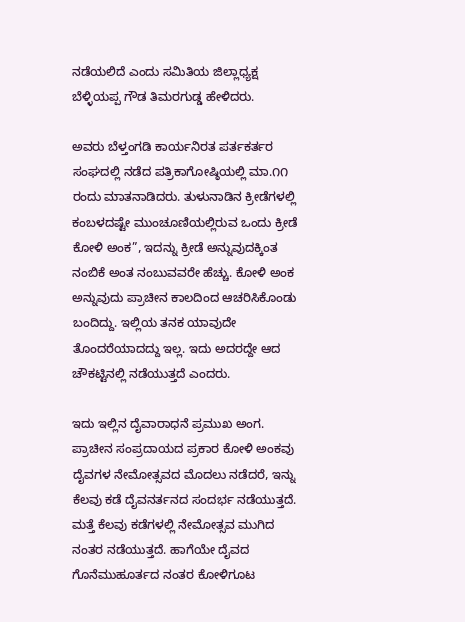ನಡೆಯಲಿದೆ ಎಂದು ಸಮಿತಿಯ ಜಿಲ್ಲಾಧ್ಯಕ್ಷ ಬೆಳ್ಳಿಯಪ್ಪ ಗೌಡ ತಿಮರಗುಡ್ಡ ಹೇಳಿದರು.

ಅವರು ಬೆಳ್ತಂಗಡಿ ಕಾರ್ಯನಿರತ ಪರ್ತಕರ್ತರ ಸಂಘದಲ್ಲಿ ನಡೆದ ಪತ್ರಿಕಾಗೋಷ್ಠಿಯಲ್ಲಿ ಮಾ.೧೧ ರಂದು ಮಾತನಾಡಿದರು. ತುಳುನಾಡಿನ ಕ್ರೀಡೆಗಳಲ್ಲಿ ಕಂಬಳದಷ್ಟೇ ಮುಂಚೂಣಿಯಲ್ಲಿರುವ ಒಂದು ಕ್ರೀಡೆ ಕೋಳಿ ಅಂಕ”, ಇದನ್ನು ಕ್ರೀಡೆ ಅನ್ನುವುದಕ್ಕಿಂತ ನಂಬಿಕೆ ಅಂತ ನಂಬುವವರೇ ಹೆಚ್ಚು. ಕೋಳಿ ಅಂಕ ಅನ್ನುವುದು ಪ್ರಾಚೀನ ಕಾಲದಿಂದ ಆಚರಿಸಿಕೊಂಡು ಬಂದಿದ್ದು. ಇಲ್ಲಿಯ ತನಕ ಯಾವುದೇ ತೊಂದರೆಯಾದದ್ದು ಇಲ್ಲ. ಇದು ಅದರದ್ದೇ ಆದ ಚೌಕಟ್ಟಿನಲ್ಲಿ ನಡೆಯುತ್ತದೆ ಎಂದರು.

ಇದು ಇಲ್ಲಿನ ದೈವಾರಾಧನೆ ಪ್ರಮುಖ ಅಂಗ. ಪ್ರಾಚೀನ ಸಂಪ್ರದಾಯದ ಪ್ರಕಾರ ಕೋಳಿ ಅಂಕವು ದೈವಗಳ ನೇಮೋತ್ಸವದ ಮೊದಲು ನಡೆದರೆ, ಇನ್ನು ಕೆಲವು ಕಡೆ ದೈವನರ್ತನದ ಸಂದರ್ಭ ನಡೆಯುತ್ತದೆ. ಮತ್ತೆ ಕೆಲವು ಕಡೆಗಳಲ್ಲಿ ನೇಮೋತ್ಸವ ಮುಗಿದ ನಂತರ ನಡೆಯುತ್ತದೆ. ಹಾಗೆಯೇ ದೈವದ ಗೊನೆಮುಹೂರ್ತದ ನಂತರ ಕೋಳಿಗೂಟ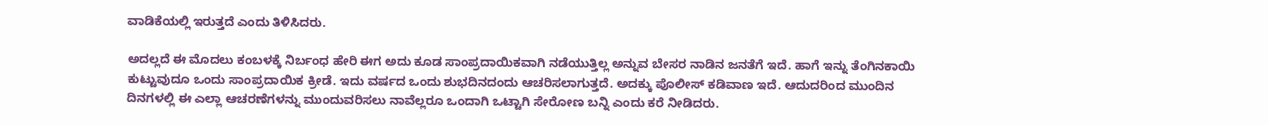ವಾಡಿಕೆಯಲ್ಲಿ ಇರುತ್ತದೆ ಎಂದು ತಿಳಿಸಿದರು.

ಅದಲ್ಲದೆ ಈ ಮೊದಲು ಕಂಬಳಕ್ಕೆ ನಿರ್ಬಂಧ ಹೇರಿ ಈಗ ಅದು ಕೂಡ ಸಾಂಪ್ರದಾಯಿಕವಾಗಿ ನಡೆಯುತ್ತಿಲ್ಲ ಅನ್ನುವ ಬೇಸರ ನಾಡಿನ ಜನತೆಗೆ ಇದೆ. ಹಾಗೆ ಇನ್ನು ತೆಂಗಿನಕಾಯಿ ಕುಟ್ಟುವುದೂ ಒಂದು ಸಾಂಪ್ರದಾಯಿಕ ಕ್ರೀಡೆ. ಇದು ವರ್ಷದ ಒಂದು ಶುಭದಿನದಂದು ಆಚರಿಸಲಾಗುತ್ತದೆ. ಅದಕ್ಕು ಪೊಲೀಸ್ ಕಡಿವಾಣ ಇದೆ. ಆದುದರಿಂದ ಮುಂದಿನ ದಿನಗಳಲ್ಲಿ ಈ ಎಲ್ಲಾ ಆಚರಣೆಗಳನ್ನು ಮುಂದುವರಿಸಲು ನಾವೆಲ್ಲರೂ ಒಂದಾಗಿ ಒಟ್ಟಾಗಿ ಸೇರೋಣ ಬನ್ನಿ ಎಂದು ಕರೆ ನೀಡಿದರು.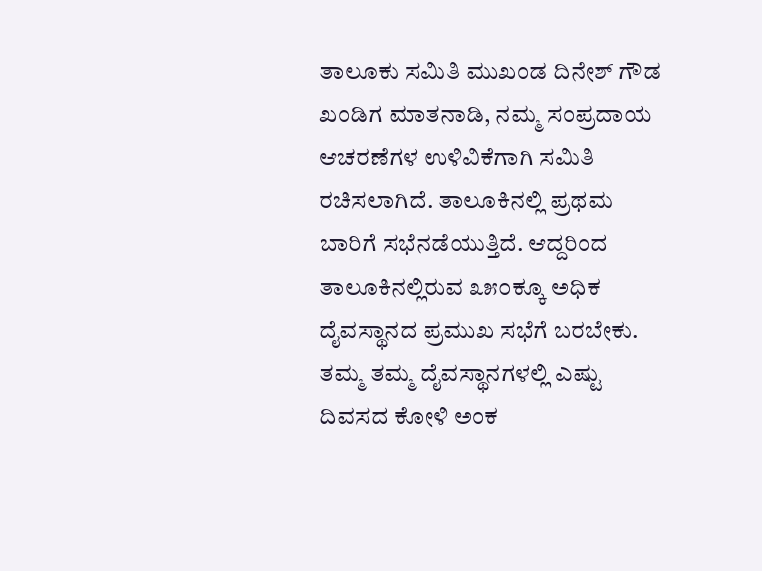ತಾಲೂಕು ಸಮಿತಿ ಮುಖಂಡ ದಿನೇಶ್ ಗೌಡ ಖಂಡಿಗ ಮಾತನಾಡಿ, ನಮ್ಮ ಸಂಪ್ರದಾಯ ಆಚರಣೆಗಳ ಉಳಿವಿಕೆಗಾಗಿ ಸಮಿತಿ ರಚಿಸಲಾಗಿದೆ. ತಾಲೂಕಿನಲ್ಲಿ ಪ್ರಥಮ ಬಾರಿಗೆ ಸಭೆನಡೆಯುತ್ತಿದೆ. ಆದ್ದರಿಂದ ತಾಲೂಕಿನಲ್ಲಿರುವ ೩೫೦ಕ್ಕೂ ಅಧಿಕ ದೈವಸ್ಥಾನದ ಪ್ರಮುಖ ಸಭೆಗೆ ಬರಬೇಕು. ತಮ್ಮ ತಮ್ಮ ದೈವಸ್ಥಾನಗಳಲ್ಲಿ ಎಷ್ಟು ದಿವಸದ ಕೋಳಿ ಅಂಕ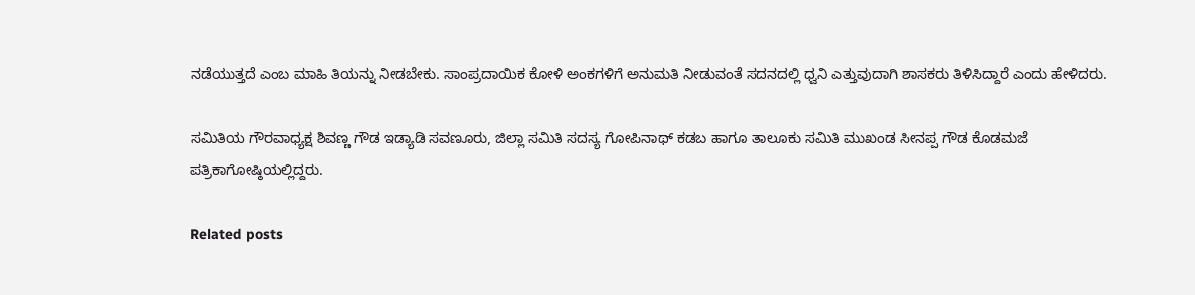ನಡೆಯುತ್ತದೆ ಎಂಬ ಮಾಹಿ ತಿಯನ್ನು ನೀಡಬೇಕು. ಸಾಂಪ್ರದಾಯಿಕ ಕೋಳಿ ಅಂಕಗಳಿಗೆ ಅನುಮತಿ ನೀಡುವಂತೆ ಸದನದಲ್ಲಿ ಧ್ವನಿ ಎತ್ತುವುದಾಗಿ ಶಾಸಕರು ತಿಳಿಸಿದ್ದಾರೆ ಎಂದು ಹೇಳಿದರು.

ಸಮಿತಿಯ ಗೌರವಾಧ್ಯಕ್ಷ ಶಿವಣ್ಣ ಗೌಡ ಇಡ್ಯಾಡಿ ಸವಣೂರು, ಜಿಲ್ಲಾ ಸಮಿತಿ ಸದಸ್ಯ ಗೋಪಿನಾಥ್ ಕಡಬ ಹಾಗೂ ತಾಲೂಕು ಸಮಿತಿ ಮುಖಂಡ ಸೀನಪ್ಪ ಗೌಡ ಕೊಡಮಜೆ ಪತ್ರಿಕಾಗೋಷ್ಠಿಯಲ್ಲಿದ್ದರು.

Related posts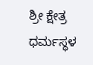ಶ್ರೀ ಕ್ಷೇತ್ರ ಧರ್ಮಸ್ಥಳ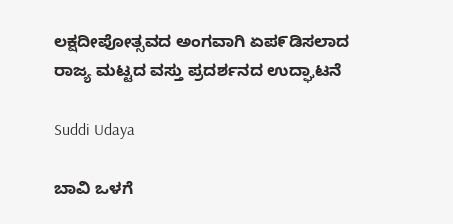ಲಕ್ಷದೀಪೋತ್ಸವದ ಅಂಗವಾಗಿ ಏಪ೯ಡಿಸಲಾದ ರಾಜ್ಯ ಮಟ್ಟದ ವಸ್ತು ಪ್ರದರ್ಶನದ ಉದ್ಘಾಟನೆ

Suddi Udaya

ಬಾವಿ ಒಳಗೆ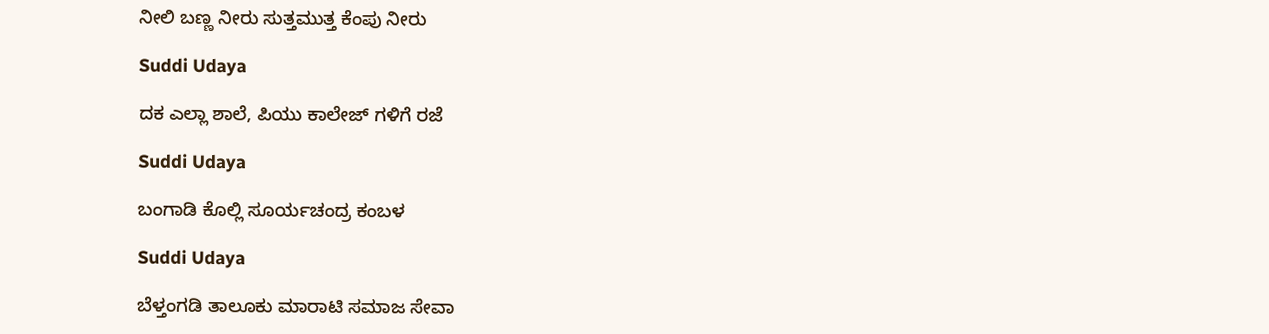ನೀಲಿ ಬಣ್ಣ ನೀರು ಸುತ್ತಮುತ್ತ ಕೆಂಪು ನೀರು

Suddi Udaya

ದಕ ಎಲ್ಲಾ ಶಾಲೆ, ಪಿಯು ಕಾಲೇಜ್ ಗಳಿಗೆ ರಜೆ

Suddi Udaya

ಬಂಗಾಡಿ ಕೊಲ್ಲಿ ಸೂರ್ಯಚಂದ್ರ ಕಂಬಳ

Suddi Udaya

ಬೆಳ್ತಂಗಡಿ ತಾಲೂಕು ಮಾರಾಟಿ ಸಮಾಜ ಸೇವಾ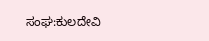ಸಂಘ:ಕುಲದೇವಿ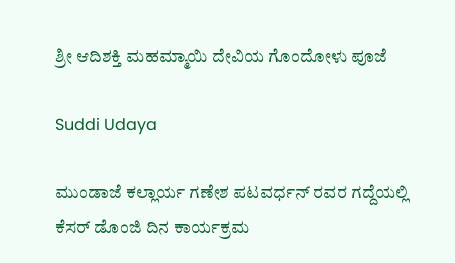ಶ್ರೀ ಆದಿಶಕ್ತಿ ಮಹಮ್ಮಾಯಿ ದೇವಿಯ ಗೊಂದೋಳು ಪೂಜೆ

Suddi Udaya

ಮುಂಡಾಜೆ ಕಲ್ಲಾರ್ಯ ಗಣೇಶ ಪಟವರ್ಧನ್ ರವರ ಗದ್ದೆಯಲ್ಲಿ ಕೆಸರ್ ಡೊಂಜಿ ದಿನ ಕಾರ್ಯಕ್ರಮ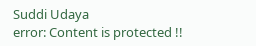Suddi Udaya
error: Content is protected !!